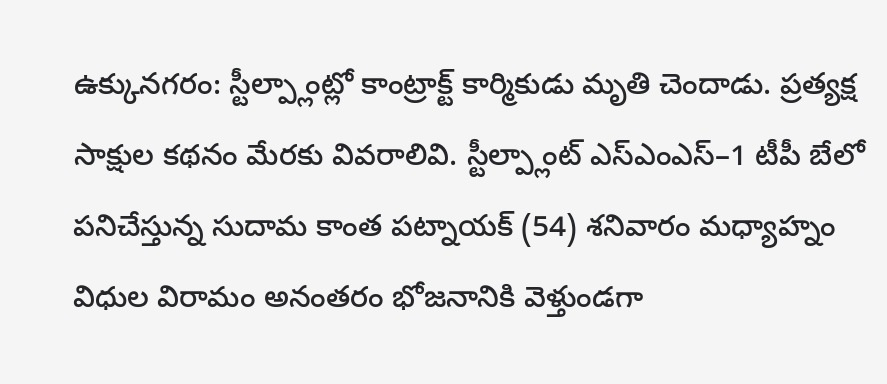ఉక్కునగరం: స్టీల్ప్లాంట్లో కాంట్రాక్ట్ కార్మికుడు మృతి చెందాడు. ప్రత్యక్ష సాక్షుల కథనం మేరకు వివరాలివి. స్టీల్ప్లాంట్ ఎస్ఎంఎస్–1 టీపీ బేలో పనిచేస్తున్న సుదామ కాంత పట్నాయక్ (54) శనివారం మధ్యాహ్నం విధుల విరామం అనంతరం భోజనానికి వెళ్తుండగా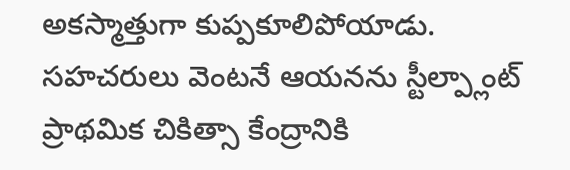అకస్మాత్తుగా కుప్పకూలిపోయాడు. సహచరులు వెంటనే ఆయనను స్టీల్ప్లాంట్ ప్రాథమిక చికిత్సా కేంద్రానికి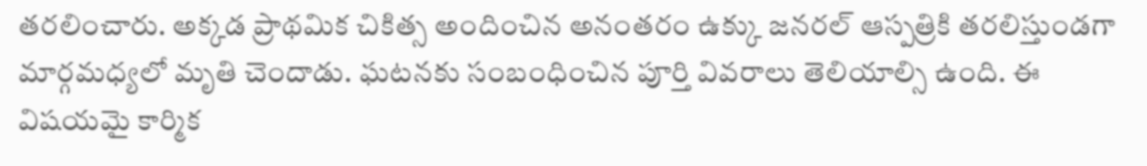తరలించారు. అక్కడ ప్రాథమిక చికిత్స అందించిన అనంతరం ఉక్కు జనరల్ ఆస్పత్రికి తరలిస్తుండగా మార్గమధ్యలో మృతి చెందాడు. ఘటనకు సంబంధించిన పూర్తి వివరాలు తెలియాల్సి ఉంది. ఈ విషయమై కార్మిక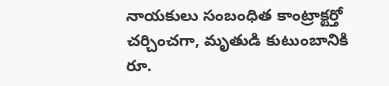నాయకులు సంబంధిత కాంట్రాక్టర్తో చర్చించగా, మృతుడి కుటుంబానికి రూ.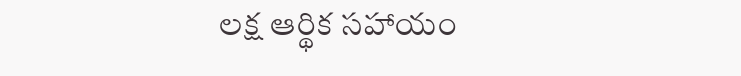లక్ష ఆర్థిక సహాయం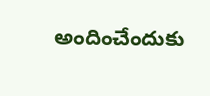అందించేందుకు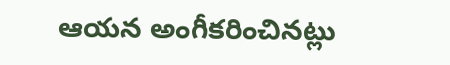ఆయన అంగీకరించినట్లు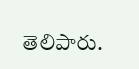తెలిపారు.